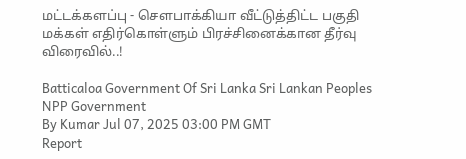மட்டக்களப்பு - சௌபாக்கியா வீட்டுத்திட்ட பகுதி மக்கள் எதிர்கொள்ளும் பிரச்சினைக்கான தீர்வு விரைவில்..!

Batticaloa Government Of Sri Lanka Sri Lankan Peoples NPP Government
By Kumar Jul 07, 2025 03:00 PM GMT
Report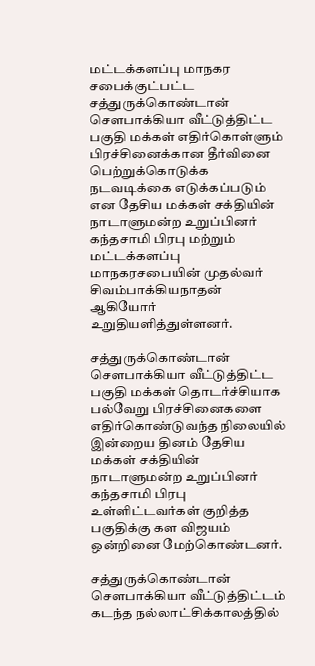மட்டக்களப்பு மாநகர சபைக்குட்பட்ட சத்துருக்கொண்டான் சௌபாக்கியா வீட்டுத்திட்ட பகுதி மக்கள் எதிர்கொள்ளும் பிரச்சினைக்கான தீர்வினை பெற்றுக்கொடுக்க நடவடிக்கை எடுக்கப்படும் என தேசிய மக்கள் சக்தியின் நாடாளுமன்ற உறுப்பினர் கந்தசாமி பிரபு மற்றும் மட்டக்களப்பு மாநகரசபையின் முதல்வர் சிவம்பாக்கியநாதன் ஆகியோர் உறுதியளித்துள்ளனர்.

சத்துருக்கொண்டான் சௌபாக்கியா வீட்டுத்திட்ட பகுதி மக்கள் தொடர்ச்சியாக பல்வேறு பிரச்சினைகளை எதிர்கொண்டுவந்த நிலையில் இன்றைய தினம் தேசிய மக்கள் சக்தியின் நாடாளுமன்ற உறுப்பினர் கந்தசாமி பிரபு உள்ளிட்டவர்கள் குறித்த பகுதிக்கு கள விஜயம் ஒன்றினை மேற்கொண்டனர்.

சத்துருக்கொண்டான் சௌபாக்கியா வீட்டுத்திட்டம் கடந்த நல்லாட்சிக்காலத்தில்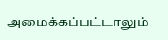அமைக்கப்பட்டாலும்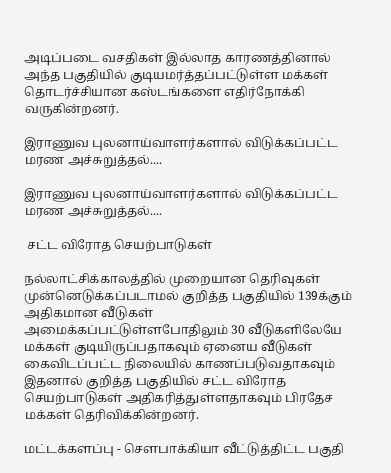அடிப்படை வசதிகள் இல்லாத காரணத்தினால் அந்த பகுதியில் குடியமர்த்தப்பட்டுள்ள மக்கள் தொடர்ச்சியான கஸ்டங்களை எதிர்நோக்கி வருகின்றனர்.

இராணுவ புலனாய்வாளர்களால் விடுக்கப்பட்ட மரண அச்சுறுத்தல்....

இராணுவ புலனாய்வாளர்களால் விடுக்கப்பட்ட மரண அச்சுறுத்தல்....

 சட்ட விரோத செயற்பாடுகள்

நல்லாட்சிக்காலத்தில் முறையான தெரிவுகள் முன்னெடுக்கப்படாமல் குறித்த பகுதியில் 139க்கும் அதிகமான வீடுகள் அமைக்கப்பட்டுள்ளபோதிலும் 30 வீடுகளிலேயே மக்கள் குடியிருப்பதாகவும் ஏனைய வீடுகள் கைவிடப்பட்ட நிலையில் காணப்படுவதாகவும் இதனால் குறித்த பகுதியில் சட்ட விரோத செயற்பாடுகள் அதிகரித்துள்ளதாகவும் பிரதேச மக்கள் தெரிவிக்கின்றனர்.

மட்டக்களப்பு - சௌபாக்கியா வீட்டுத்திட்ட பகுதி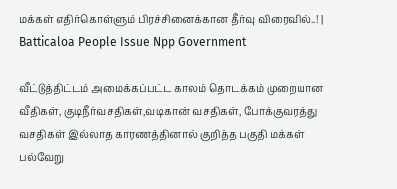மக்கள் எதிர்கொள்ளும் பிரச்சினைக்கான தீர்வு விரைவில்..! | Batticaloa People Issue Npp Government

வீட்டுத்திட்டம் அமைக்கப்பட்ட காலம் தொடக்கம் முறையான வீதிகள், குடிநீர்வசதிகள்,வடிகான் வசதிகள், போக்குவரத்து வசதிகள் இல்லாத காரணத்தினால் குறித்த பகுதி மக்கள் பல்வேறு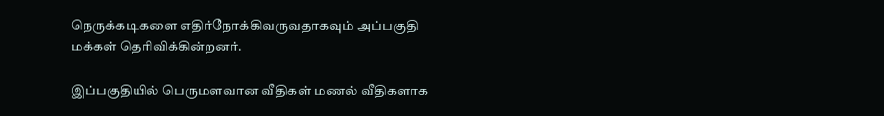நெருக்கடிகளை எதிர்நோக்கிவருவதாகவும் அப்பகுதி மக்கள் தெரிவிக்கின்றனர்.

இப்பகுதியில் பெருமளவான வீதிகள் மணல் வீதிகளாக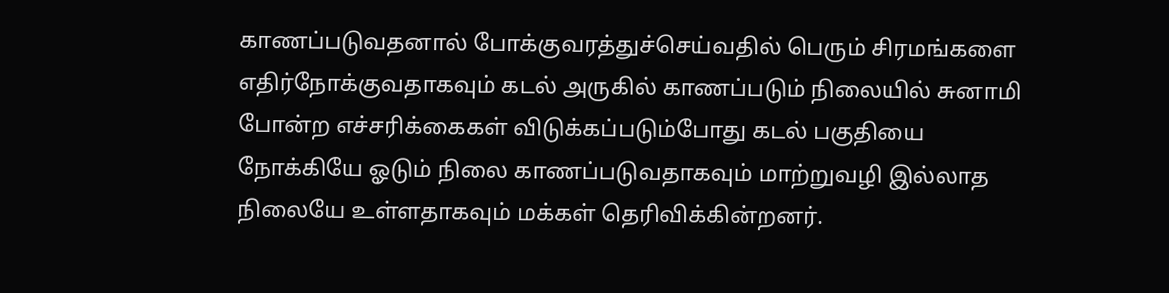காணப்படுவதனால் போக்குவரத்துச்செய்வதில் பெரும் சிரமங்களை எதிர்நோக்குவதாகவும் கடல் அருகில் காணப்படும் நிலையில் சுனாமி போன்ற எச்சரிக்கைகள் விடுக்கப்படும்போது கடல் பகுதியை நோக்கியே ஓடும் நிலை காணப்படுவதாகவும் மாற்றுவழி இல்லாத நிலையே உள்ளதாகவும் மக்கள் தெரிவிக்கின்றனர்.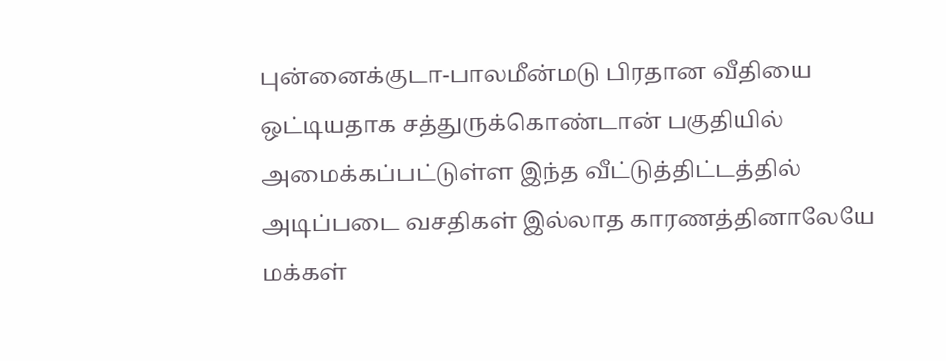புன்னைக்குடா-பாலமீன்மடு பிரதான வீதியை ஒட்டியதாக சத்துருக்கொண்டான் பகுதியில் அமைக்கப்பட்டுள்ள இந்த வீட்டுத்திட்டத்தில் அடிப்படை வசதிகள் இல்லாத காரணத்தினாலேயே மக்கள்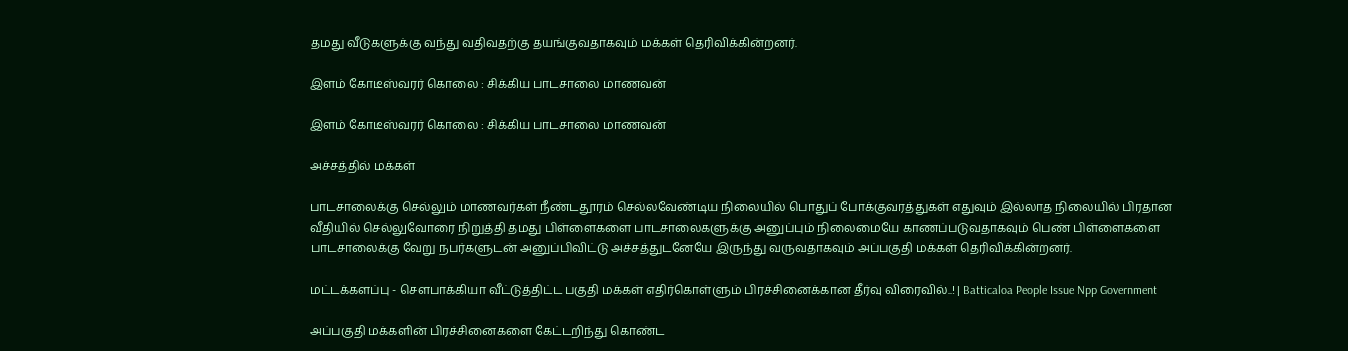தமது வீடுகளுக்கு வந்து வதிவதற்கு தயங்குவதாகவும் மக்கள் தெரிவிக்கின்றனர்.

இளம் கோடீஸ்வரர் கொலை : சிக்கிய பாடசாலை மாணவன்

இளம் கோடீஸ்வரர் கொலை : சிக்கிய பாடசாலை மாணவன்

அச்சத்தில் மக்கள்

பாடசாலைக்கு செல்லும் மாணவர்கள் நீண்டதூரம் செல்லவேண்டிய நிலையில் பொதுப் போக்குவரத்துகள் எதுவும் இல்லாத நிலையில் பிரதான வீதியில் செல்லுவோரை நிறுத்தி தமது பிள்ளைகளை பாடசாலைகளுக்கு அனுப்பும் நிலைமையே காணப்படுவதாகவும் பெண் பிள்ளைகளை பாடசாலைக்கு வேறு நபர்களுடன் அனுப்பிவிட்டு அச்சத்துடனேயே இருந்து வருவதாகவும் அப்பகுதி மக்கள் தெரிவிக்கின்றனர்.

மட்டக்களப்பு - சௌபாக்கியா வீட்டுத்திட்ட பகுதி மக்கள் எதிர்கொள்ளும் பிரச்சினைக்கான தீர்வு விரைவில்..! | Batticaloa People Issue Npp Government

அப்பகுதி மக்களின் பிரச்சினைகளை கேட்டறிந்து கொண்ட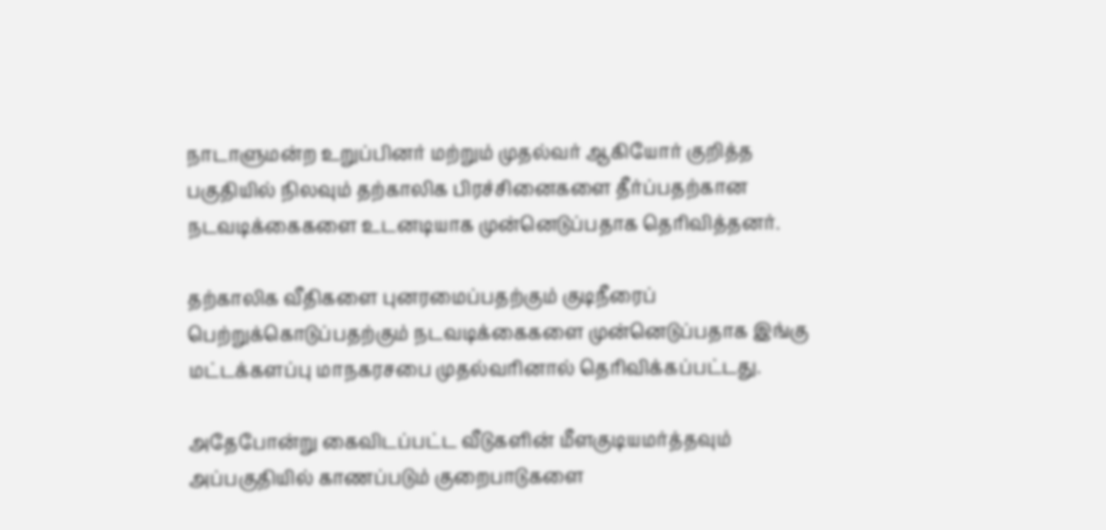நாடாளுமன்ற உறுப்பினர் மற்றும் முதல்வர் ஆகியோர் குறித்த பகுதியில் நிலவும் தற்காலிக பிரச்சினைகளை தீர்ப்பதற்கான நடவடிக்கைகளை உடனடியாக முன்னெடுப்பதாக தெரிவித்தனர்.

தற்காலிக வீதிகளை புனரமைப்பதற்கும் குடிநீரைப் பெற்றுக்கொடுப்பதற்கும் நடவடிக்கைகளை முன்னெடுப்பதாக இங்கு மட்டக்களப்பு மாநகரசபை முதல்வரினால் தெரிவிக்கப்பட்டது.

அதேபோன்று கைவிடப்பட்ட வீடுகளின் மீளகுடியமர்த்தவும் அப்பகுதியில் காணப்படும் குறைபாடுகளை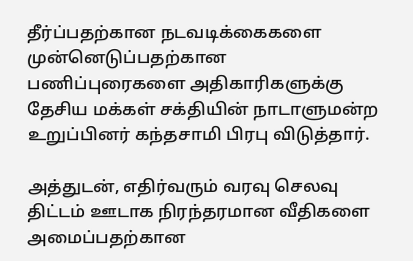தீர்ப்பதற்கான நடவடிக்கைகளை முன்னெடுப்பதற்கான பணிப்புரைகளை அதிகாரிகளுக்கு தேசிய மக்கள் சக்தியின் நாடாளுமன்ற உறுப்பினர் கந்தசாமி பிரபு விடுத்தார்.

அத்துடன், எதிர்வரும் வரவு செலவு திட்டம் ஊடாக நிரந்தரமான வீதிகளை அமைப்பதற்கான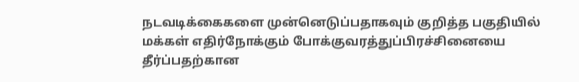நடவடிக்கைகளை முன்னெடுப்பதாகவும் குறித்த பகுதியில் மக்கள் எதிர்நோக்கும் போக்குவரத்துப்பிரச்சினையை தீர்ப்பதற்கான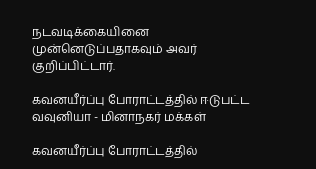நடவடிக்கையினை முன்னெடுப்பதாகவும் அவர் குறிப்பிட்டார்.

கவனயீர்ப்பு போராட்டத்தில் ஈடுபட்ட வவுனியா - மினாநகர் மக்கள்

கவனயீர்ப்பு போராட்டத்தில்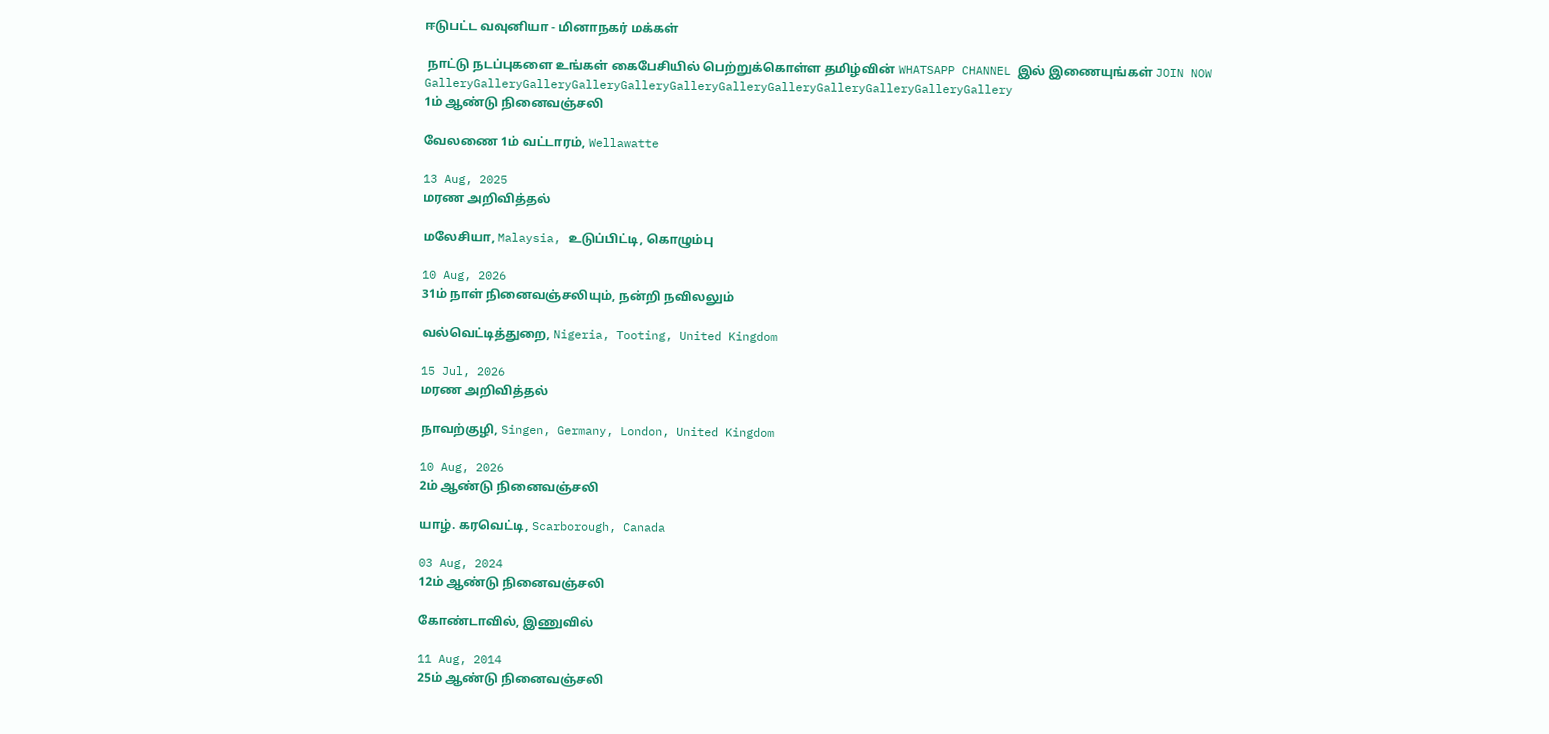ஈடுபட்ட வவுனியா - மினாநகர் மக்கள்

 நாட்டு நடப்புகளை உங்கள் கைபேசியில் பெற்றுக்கொள்ள தமிழ்வின் WHATSAPP CHANNEL இல் இணையுங்கள் JOIN NOW
GalleryGalleryGalleryGalleryGalleryGalleryGalleryGalleryGalleryGalleryGalleryGallery
1ம் ஆண்டு நினைவஞ்சலி

வேலணை 1ம் வட்டாரம், Wellawatte

13 Aug, 2025
மரண அறிவித்தல்

மலேசியா, Malaysia, உடுப்பிட்டி, கொழும்பு

10 Aug, 2026
31ம் நாள் நினைவஞ்சலியும், நன்றி நவிலலும்

வல்வெட்டித்துறை, Nigeria, Tooting, United Kingdom

15 Jul, 2026
மரண அறிவித்தல்

நாவற்குழி, Singen, Germany, London, United Kingdom

10 Aug, 2026
2ம் ஆண்டு நினைவஞ்சலி

யாழ். கரவெட்டி, Scarborough, Canada

03 Aug, 2024
12ம் ஆண்டு நினைவஞ்சலி

கோண்டாவில், இணுவில்

11 Aug, 2014
25ம் ஆண்டு நினைவஞ்சலி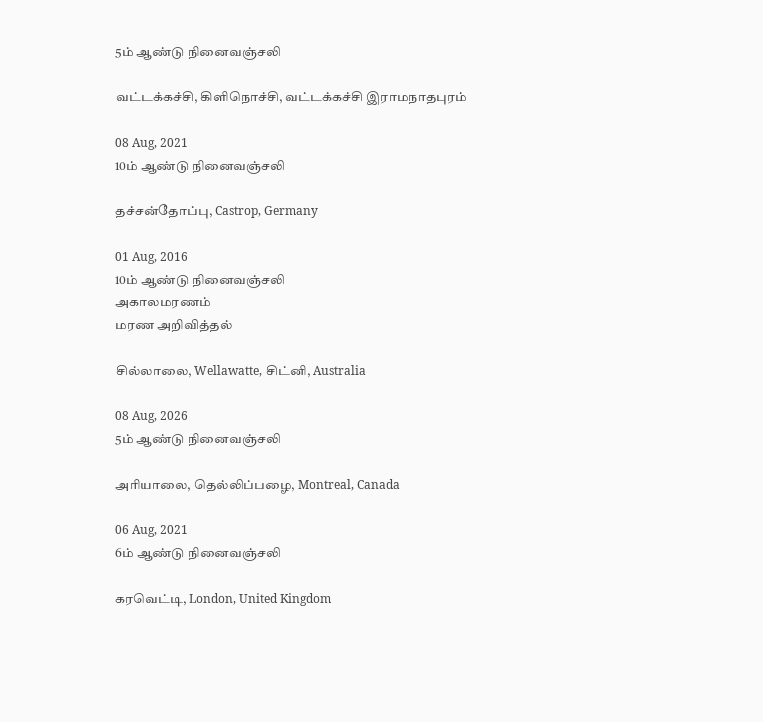5ம் ஆண்டு நினைவஞ்சலி

வட்டக்கச்சி, கிளிநொச்சி, வட்டக்கச்சி இராமநாதபுரம்

08 Aug, 2021
10ம் ஆண்டு நினைவஞ்சலி

தச்சன்தோப்பு, Castrop, Germany

01 Aug, 2016
10ம் ஆண்டு நினைவஞ்சலி
அகாலமரணம்
மரண அறிவித்தல்

சில்லாலை, Wellawatte, சிட்னி, Australia

08 Aug, 2026
5ம் ஆண்டு நினைவஞ்சலி

அரியாலை, தெல்லிப்பழை, Montreal, Canada

06 Aug, 2021
6ம் ஆண்டு நினைவஞ்சலி

கரவெட்டி, London, United Kingdom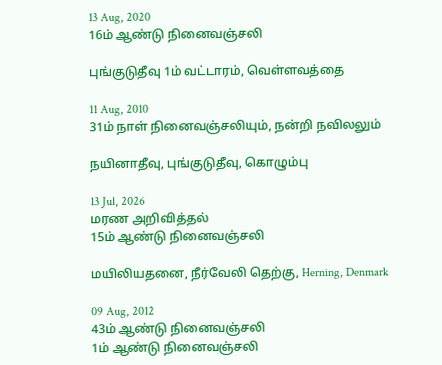13 Aug, 2020
16ம் ஆண்டு நினைவஞ்சலி

புங்குடுதீவு 1ம் வட்டாரம், வெள்ளவத்தை

11 Aug, 2010
31ம் நாள் நினைவஞ்சலியும், நன்றி நவிலலும்

நயினாதீவு, புங்குடுதீவு, கொழும்பு

13 Jul, 2026
மரண அறிவித்தல்
15ம் ஆண்டு நினைவஞ்சலி

மயிலியதனை, நீர்வேலி தெற்கு, Herning, Denmark

09 Aug, 2012
43ம் ஆண்டு நினைவஞ்சலி
1ம் ஆண்டு நினைவஞ்சலி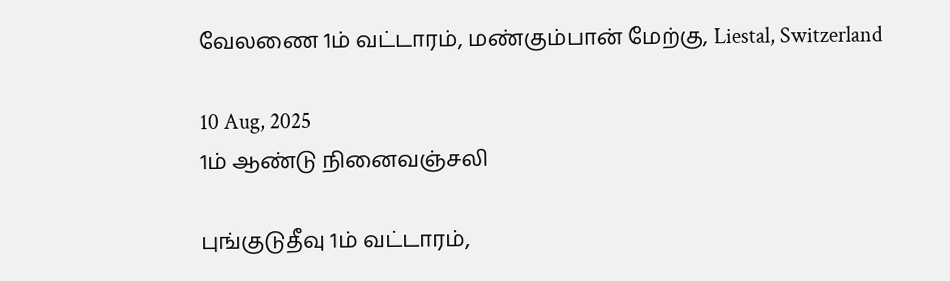வேலணை 1ம் வட்டாரம், மண்கும்பான் மேற்கு, Liestal, Switzerland

10 Aug, 2025
1ம் ஆண்டு நினைவஞ்சலி

புங்குடுதீவு 1ம் வட்டாரம்,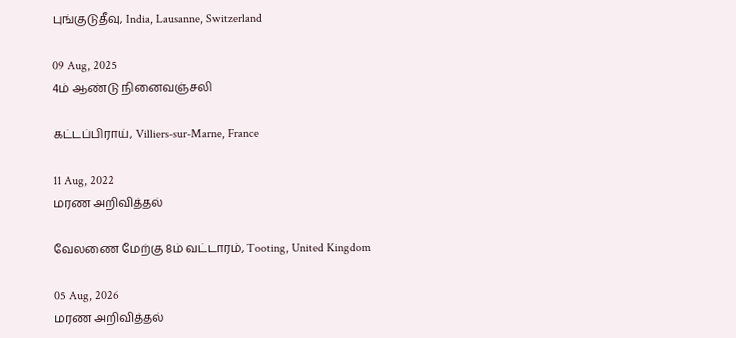புங்குடுதீவு, India, Lausanne, Switzerland

09 Aug, 2025
4ம் ஆண்டு நினைவஞ்சலி

கட்டப்பிராய், Villiers-sur-Marne, France

11 Aug, 2022
மரண அறிவித்தல்

வேலணை மேற்கு 8ம் வட்டாரம், Tooting, United Kingdom

05 Aug, 2026
மரண அறிவித்தல்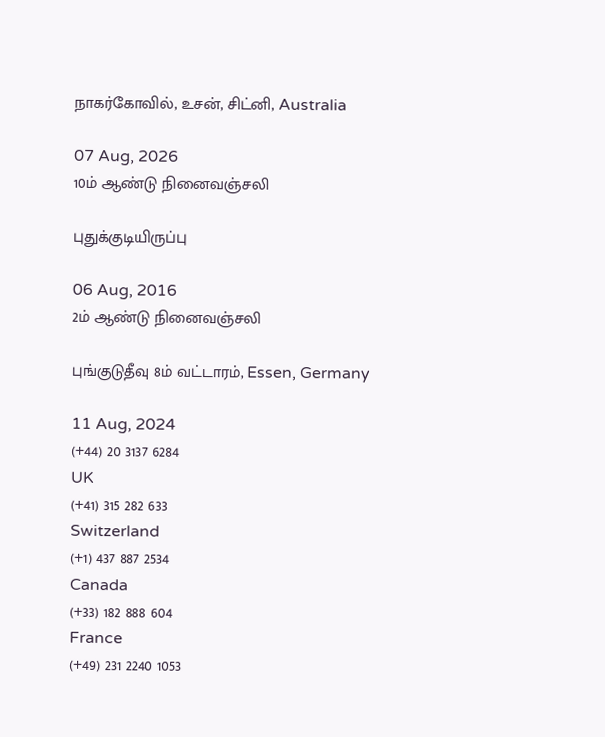நாகர்கோவில், உசன், சிட்னி, Australia

07 Aug, 2026
10ம் ஆண்டு நினைவஞ்சலி

புதுக்குடியிருப்பு

06 Aug, 2016
2ம் ஆண்டு நினைவஞ்சலி

புங்குடுதீவு 8ம் வட்டாரம், Essen, Germany

11 Aug, 2024
(+44) 20 3137 6284
UK
(+41) 315 282 633
Switzerland
(+1) 437 887 2534
Canada
(+33) 182 888 604
France
(+49) 231 2240 1053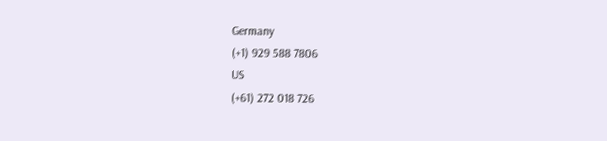Germany
(+1) 929 588 7806
US
(+61) 272 018 726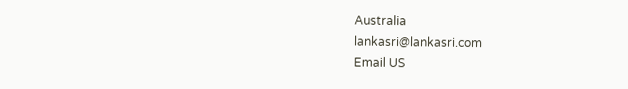Australia
lankasri@lankasri.com
Email US